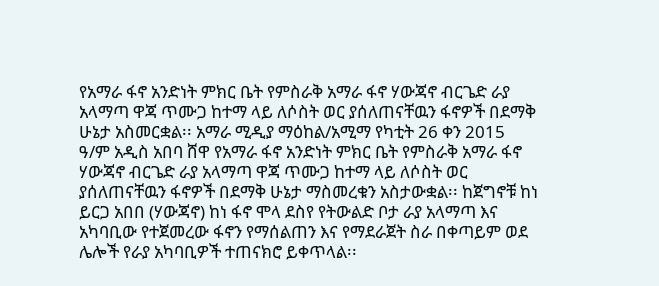የአማራ ፋኖ አንድነት ምክር ቤት የምስራቅ አማራ ፋኖ ሃውጃኖ ብርጌድ ራያ አላማጣ ዋጃ ጥሙጋ ከተማ ላይ ለሶስት ወር ያሰለጠናቸዉን ፋኖዎች በደማቅ ሁኔታ አስመርቋል፡፡ አማራ ሚዲያ ማዕከል/አሚማ የካቲት 26 ቀን 2015 ዓ/ም አዲስ አበባ ሸዋ የአማራ ፋኖ አንድነት ምክር ቤት የምስራቅ አማራ ፋኖ ሃውጃኖ ብርጌድ ራያ አላማጣ ዋጃ ጥሙጋ ከተማ ላይ ለሶስት ወር ያሰለጠናቸዉን ፋኖዎች በደማቅ ሁኔታ ማስመረቁን አስታውቋል፡፡ ከጀግኖቹ ከነ ይርጋ አበበ (ሃውጃኖ) ከነ ፋኖ ሞላ ደስየ የትውልድ ቦታ ራያ አላማጣ እና አካባቢው የተጀመረው ፋኖን የማሰልጠን እና የማደራጀት ስራ በቀጣይም ወደ ሌሎች የራያ አካባቢዎች ተጠናክሮ ይቀጥላል፡፡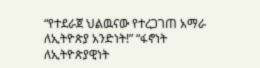“የተደራጀ ህልዉናው የተረጋገጠ አማራ ለኢትዮጵያ አንድነት!” “ፋኖነት ለኢትዮጵያዊነት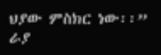ህያው ምስክር ነው፡፡” ራያ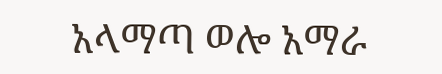አላማጣ ወሎ አማራ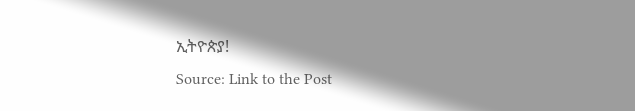ኢትዮጵያ!
Source: Link to the Post